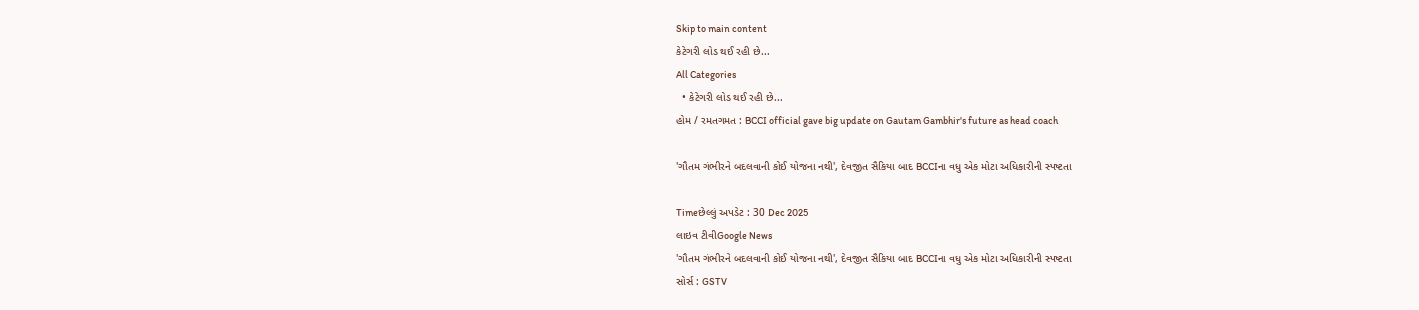Skip to main content
કેટેગરી લોડ થઈ રહી છે...
All Categories
  • કેટેગરી લોડ થઈ રહી છે...
હોમ / રમતગમત : BCCI official gave big update on Gautam Gambhir's future as head coach

'ગૌતમ ગંભીરને બદલવાની કોઈ યોજના નથી', દેવજીત સૈકિયા બાદ BCCIના વધુ એક મોટા અધિકારીની સ્પષ્ટતા

Timeછેલ્લું અપડેટ : 30 Dec 2025
લાઇવ ટીવીGoogle News
'ગૌતમ ગંભીરને બદલવાની કોઈ યોજના નથી', દેવજીત સૈકિયા બાદ BCCIના વધુ એક મોટા અધિકારીની સ્પષ્ટતા
સોર્સ : GSTV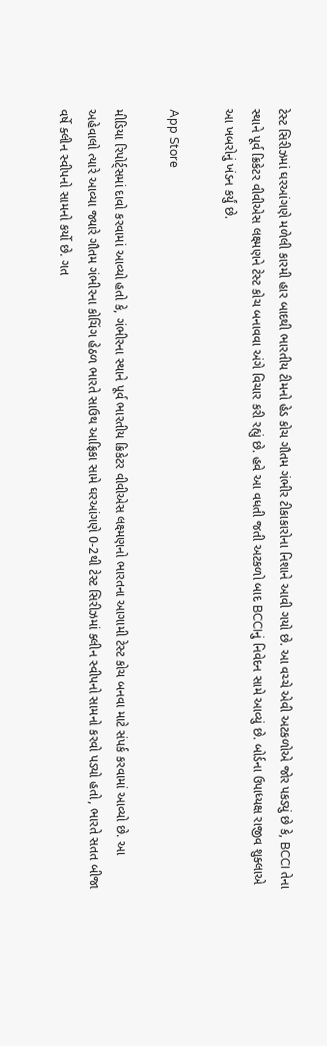ટેસ્ટ સિરીઝમાં ઘરઆંગણે મળેલી કારમી હાર બાદથી ભારતીય ટીમનો હેડ કોચ ગૌતમ ગંભીર ટીકાકારોના નિશાને આવી ગયો છે. આ વચ્ચે એવી અટકળોએ જોર પકડ્યું છે કે, BCCI તેના સ્થાને પૂર્વ ક્રિકેટર વીવીએસ લક્ષ્મણને ટેસ્ટ કોચ બનાવવા અંગે વિચાર કરી રહ્યું છે. હવે આ વધતી જતી અટકળો બાદ BCCIનું નિવેદન સામે આવ્યું છે. બોર્ડના ઉપાધ્યક્ષ રાજીવ શુક્લાએ આ ખબરોનું ખંડન કર્યું છે.

App Store

મીડિયા રિપોર્ટ્સમાં દાવો કરવામાં આવ્યો હતો કે, ગંભીરના સ્થાને પૂર્વ ભારતીય ક્રિકેટર વીવીએસ લક્ષ્મણનો ભારતના આગામી ટેસ્ટ કોચ બનવા માટે સંપર્ક કરવામાં આવ્યો છે. આ અહેવાલો ત્યારે આવ્યા જ્યારે ગૌતમ ગંભીરના કોચિંગ હેઠળ ભારતે સાઉથ આફ્રિકા સામે ઘરઆંગણે 0-2થી ટેસ્ટ સિરીઝમાં ક્લીન સ્વીપનો સામનો કરવો પડ્યો હતો, ભારતે સતત બીજા વર્ષે ક્લીન સ્વીપનો સામનો કર્યો છે. ગત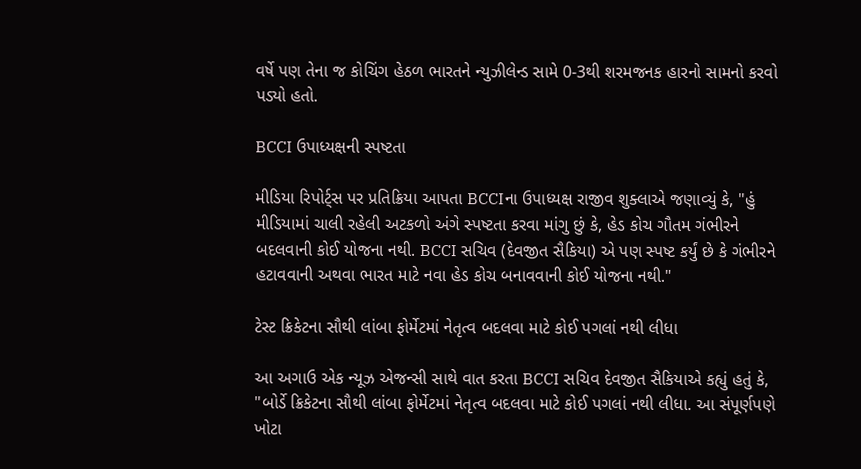વર્ષે પણ તેના જ કોચિંગ હેઠળ ભારતને ન્યુઝીલેન્ડ સામે 0-3થી શરમજનક હારનો સામનો કરવો પડ્યો હતો.

BCCI ઉપાધ્યક્ષની સ્પષ્ટતા

મીડિયા રિપોર્ટ્સ પર પ્રતિક્રિયા આપતા BCCIના ઉપાધ્યક્ષ રાજીવ શુક્લાએ જણાવ્યું કે, "હું મીડિયામાં ચાલી રહેલી અટકળો અંગે સ્પષ્ટતા કરવા માંગુ છું કે, હેડ કોચ ગૌતમ ગંભીરને બદલવાની કોઈ યોજના નથી. BCCI સચિવ (દેવજીત સૈકિયા) એ પણ સ્પષ્ટ કર્યું છે કે ગંભીરને હટાવવાની અથવા ભારત માટે નવા હેડ કોચ બનાવવાની કોઈ યોજના નથી."

ટેસ્ટ ક્રિકેટના સૌથી લાંબા ફોર્મેટમાં નેતૃત્વ બદલવા માટે કોઈ પગલાં નથી લીધા

આ અગાઉ એક ન્યૂઝ એજન્સી સાથે વાત કરતા BCCI સચિવ દેવજીત સૈકિયાએ કહ્યું હતું કે, "બોર્ડે ક્રિકેટના સૌથી લાંબા ફોર્મેટમાં નેતૃત્વ બદલવા માટે કોઈ પગલાં નથી લીધા. આ સંપૂર્ણપણે ખોટા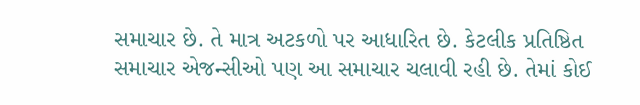સમાચાર છે. તે માત્ર અટકળો પર આધારિત છે. કેટલીક પ્રતિષ્ઠિત સમાચાર એજન્સીઓ પણ આ સમાચાર ચલાવી રહી છે. તેમાં કોઈ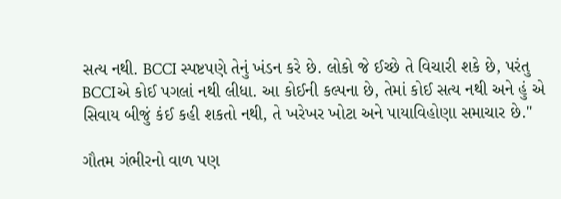સત્ય નથી. BCCI સ્પષ્ટપણે તેનું ખંડન કરે છે. લોકો જે ઈચ્છે તે વિચારી શકે છે, પરંતુ BCCIએ કોઈ પગલાં નથી લીધા. આ કોઈની કલ્પના છે, તેમાં કોઈ સત્ય નથી અને હું એ સિવાય બીજું કંઈ કહી શકતો નથી, તે ખરેખર ખોટા અને પાયાવિહોણા સમાચાર છે."

ગૌતમ ગંભીરનો વાળ પણ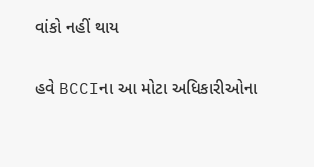વાંકો નહીં થાય

હવે BCCIના આ મોટા અધિકારીઓના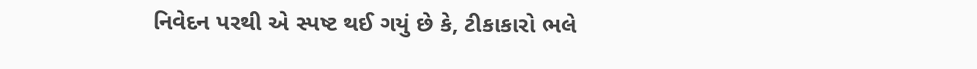નિવેદન પરથી એ સ્પષ્ટ થઈ ગયું છે કે, ટીકાકારો ભલે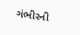ગંભીરની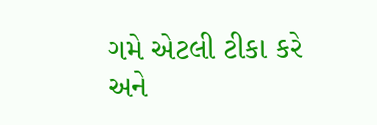ગમે એટલી ટીકા કરે અને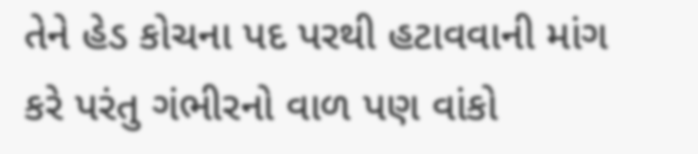તેને હેડ કોચના પદ પરથી હટાવવાની માંગ કરે પરંતુ ગંભીરનો વાળ પણ વાંકો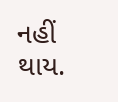નહીં થાય.